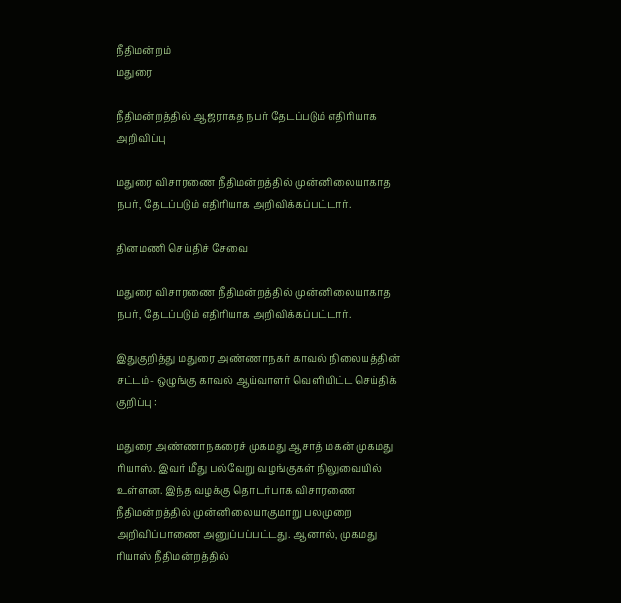நீதிமன்றம்
மதுரை

நீதிமன்றத்தில் ஆஜராகத நபர் தேடப்படும் எதிரியாக அறிவிப்பு

மதுரை விசாரணை நீதிமன்றத்தில் முன்னிலையாகாத நபர், தேடப்படும் எதிரியாக அறிவிக்கப்பட்டார்.

தினமணி செய்திச் சேவை

மதுரை விசாரணை நீதிமன்றத்தில் முன்னிலையாகாத நபர், தேடப்படும் எதிரியாக அறிவிக்கப்பட்டார்.

இதுகுறித்து மதுரை அண்ணாநகர் காவல் நிலையத்தின் சட்டம்- ஒழுங்கு காவல் ஆய்வாளர் வெளியிட்ட செய்திக் குறிப்பு :

மதுரை அண்ணாநகரைச் முகமது ஆசாத் மகன் முகமது ரியாஸ். இவர் மீது பல்வேறு வழங்குகள் நிலுவையில் உள்ளன. இந்த வழக்கு தொடர்பாக விசாரணை நீதிமன்றத்தில் முன்னிலையாகுமாறு பலமுறை அறிவிப்பாணை அனுப்பப்பட்டது. ஆனால், முகமது ரியாஸ் நீதிமன்றத்தில்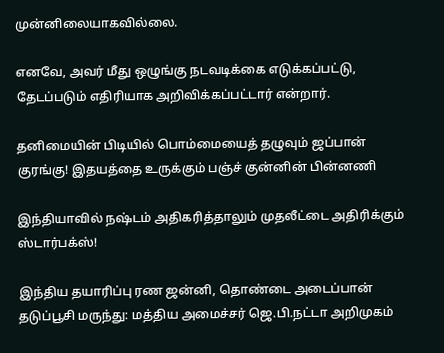முன்னிலையாகவில்லை.

எனவே, அவர் மீது ஒழுங்கு நடவடிக்கை எடுக்கப்பட்டு, தேடப்படும் எதிரியாக அறிவிக்கப்பட்டார் என்றார்.

தனிமையின் பிடியில் பொம்மையைத் தழுவும் ஜப்பான் குரங்கு! இதயத்தை உருக்கும் பஞ்ச் குன்னின் பின்னணி

இந்தியாவில் நஷ்டம் அதிகரித்தாலும் முதலீட்டை அதிரிக்கும் ஸ்டார்பக்ஸ்!

இந்திய தயாரிப்பு ரண ஜன்னி, தொண்டை அடைப்பான் தடுப்பூசி மருந்து: மத்திய அமைச்சர் ஜெ.பி.நட்டா அறிமுகம்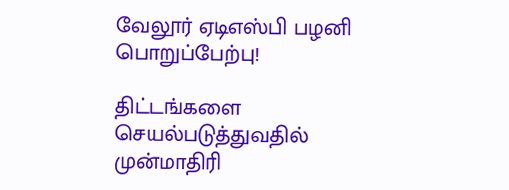வேலூர் ஏடிஎஸ்பி பழனி பொறுப்பேற்பு!

திட்டங்களை செயல்படுத்துவதில் முன்மாதிரி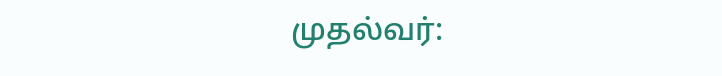முதல்வர்: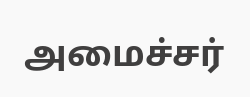அமைச்சர்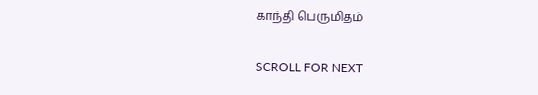காந்தி பெருமிதம்

SCROLL FOR NEXT